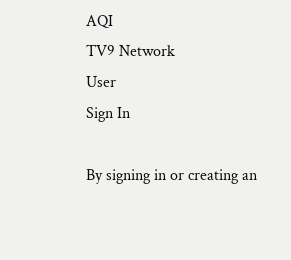AQI
TV9 Network
User
Sign In

By signing in or creating an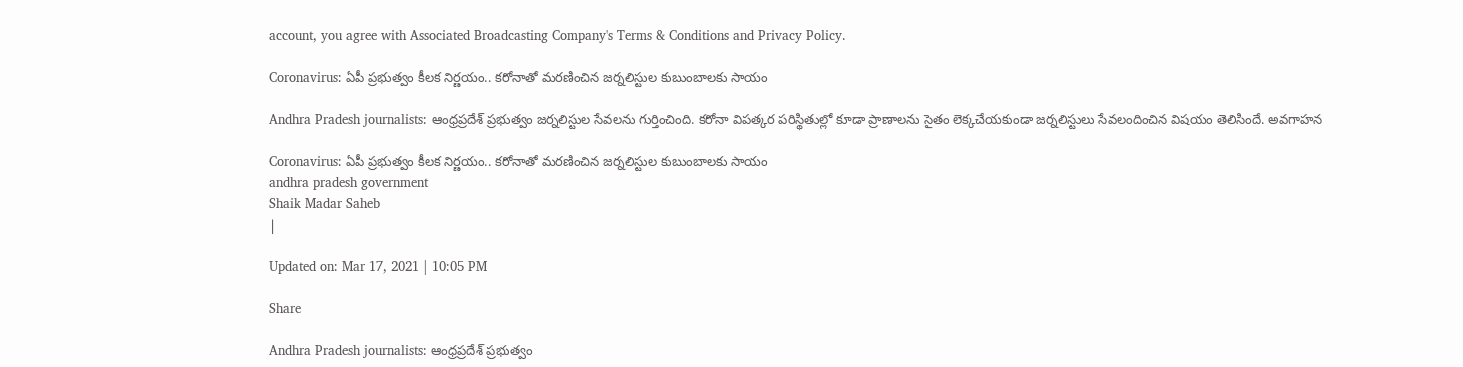account, you agree with Associated Broadcasting Company's Terms & Conditions and Privacy Policy.

Coronavirus: ఏపీ ప్రభుత్వం కీలక నిర్ణయం.. కరోనాతో మరణించిన జర్నలిస్టుల కుబుంబాలకు సాయం

Andhra Pradesh journalists: ఆంధ్రప్రదేశ్ ప్రభుత్వం జర్నలిస్టుల సేవలను గుర్తించింది. కరోనా విపత్కర పరిస్థితుల్లో కూడా ప్రాణాలను సైతం లెక్కచేయకుండా జర్నలిస్టులు సేవలందించిన విషయం తెలిసిందే. అవగాహన

Coronavirus: ఏపీ ప్రభుత్వం కీలక నిర్ణయం.. కరోనాతో మరణించిన జర్నలిస్టుల కుబుంబాలకు సాయం
andhra pradesh government
Shaik Madar Saheb
|

Updated on: Mar 17, 2021 | 10:05 PM

Share

Andhra Pradesh journalists: ఆంధ్రప్రదేశ్ ప్రభుత్వం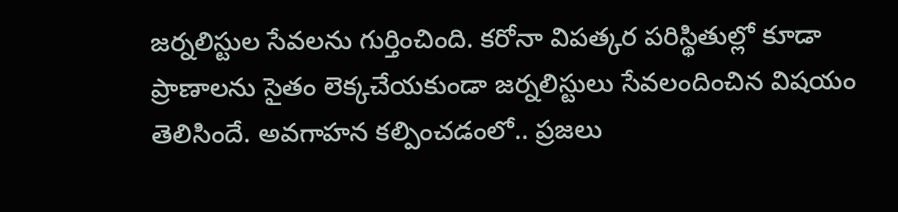జర్నలిస్టుల సేవలను గుర్తించింది. కరోనా విపత్కర పరిస్థితుల్లో కూడా ప్రాణాలను సైతం లెక్కచేయకుండా జర్నలిస్టులు సేవలందించిన విషయం తెలిసిందే. అవగాహన కల్పించడంలో.. ప్రజలు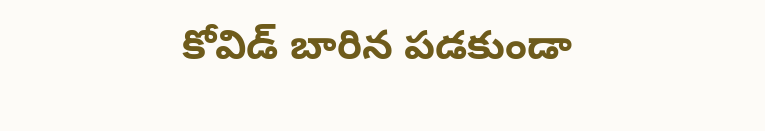కోవిడ్ బారిన పడకుండా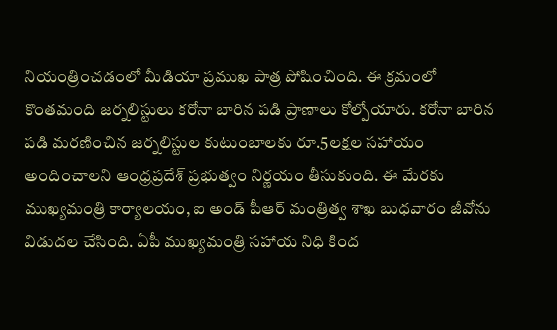నియంత్రించడంలో మీడియా ప్రముఖ పాత్ర పోషించింది. ఈ క్రమంలో కొంతమంది జర్నలిస్టులు కరోనా బారిన పడి ప్రాణాలు కోల్పోయారు. కరోనా బారిన పడి మరణించిన జర్నలిస్టుల కుటుంబాలకు రూ.5లక్షల సహాయం అందించాలని ఆంధ్రప్రదేశ్ ప్రభుత్వం నిర్ణయం తీసుకుంది. ఈ మేరకు ముఖ్యమంత్రి కార్యాలయం, ఐ అండ్ పీఆర్ మంత్రిత్వ శాఖ బుధవారం జీవోను విడుదల చేసింది. ఏపీ ముఖ్యమంత్రి సహాయ నిధి కింద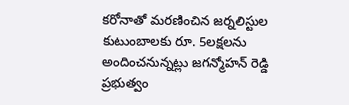కరోనాతో మరణించిన జర్నలిస్టుల కుటుంబాలకు రూ. 5లక్షలను అందించనున్నట్లు జగన్మోహన్ రెడ్డి ప్రభుత్వం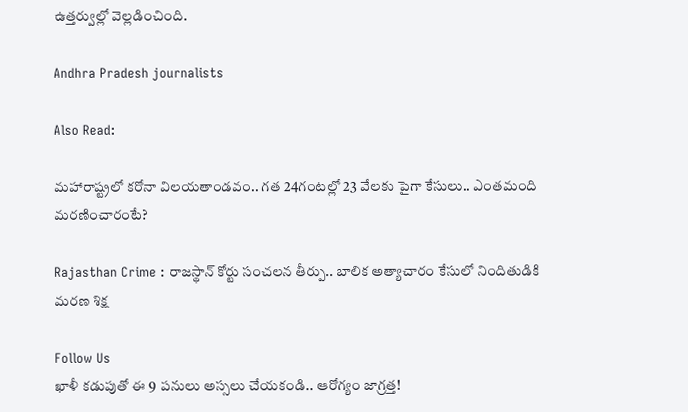ఉత్తర్వుల్లో వెల్లడించింది.

Andhra Pradesh journalists

Also Read:

మహారాష్ట్రలో కరోనా విలయతాండవం.. గత 24గంటల్లో 23 వేలకు పైగా కేసులు.. ఎంతమంది మరణించారంటే?

Rajasthan Crime : రాజస్థాన్ కోర్టు సంచలన తీర్పు.. బాలిక అత్యాచారం కేసులో నిందితుడికి మరణ శిక్ష

Follow Us
ఖాళీ కడుపుతో ఈ 9 పనులు అస్సలు చేయకండి.. ఆరోగ్యం జాగ్రత్త!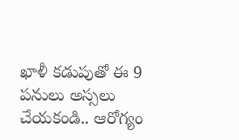ఖాళీ కడుపుతో ఈ 9 పనులు అస్సలు చేయకండి.. ఆరోగ్యం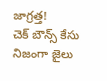జాగ్రత్త!
చెక్ బౌన్స్‌ కేసు నిజంగా జైలు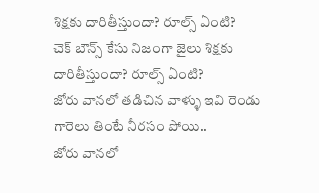శిక్షకు దారితీస్తుందా? రూల్స్ ఏంటి?
చెక్ బౌన్స్‌ కేసు నిజంగా జైలు శిక్షకు దారితీస్తుందా? రూల్స్ ఏంటి?
జోరు వానలో తడిచిన వాళ్ళు ఇవి రెండు గారెలు తింటే నీరసం పోయి..
జోరు వానలో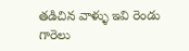తడిచిన వాళ్ళు ఇవి రెండు గారెలు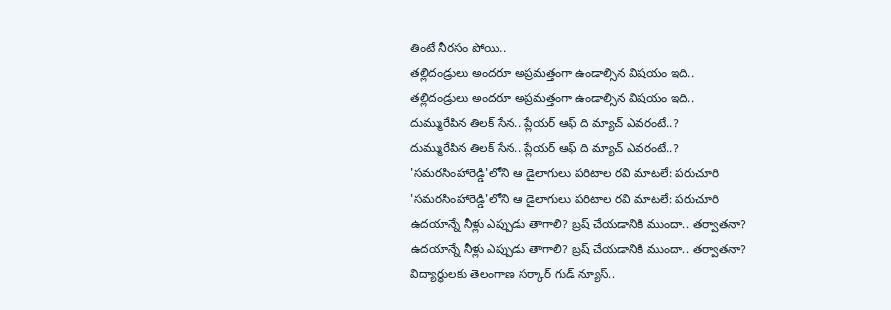తింటే నీరసం పోయి..
తల్లిదండ్రులు అందరూ అప్రమత్తంగా ఉండాల్సిన విషయం ఇది..
తల్లిదండ్రులు అందరూ అప్రమత్తంగా ఉండాల్సిన విషయం ఇది..
దుమ్మురేపిన తిలక్ సేన.. ప్లేయర్ ఆఫ్ ది మ్యాచ్ ఎవరంటే..?
దుమ్మురేపిన తిలక్ సేన.. ప్లేయర్ ఆఫ్ ది మ్యాచ్ ఎవరంటే..?
'సమరసింహారెడ్డి'లోని ఆ డైలాగులు పరిటాల రవి మాటలే: పరుచూరి
'సమరసింహారెడ్డి'లోని ఆ డైలాగులు పరిటాల రవి మాటలే: పరుచూరి
ఉదయాన్నే నీళ్లు ఎప్పుడు తాగాలి? బ్రష్ చేయడానికి ముందా.. తర్వాతనా?
ఉదయాన్నే నీళ్లు ఎప్పుడు తాగాలి? బ్రష్ చేయడానికి ముందా.. తర్వాతనా?
విద్యార్థులకు తెలంగాణ సర్కార్ గుడ్ న్యూస్..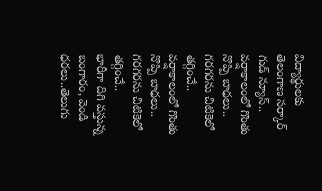విద్యార్థులకు తెలంగాణ సర్కార్ గుడ్ న్యూస్..
వర్షాకాలంలో గొంతు నొప్పి బాధలు.. గరగరను చిటికెలో తగ్గించే..
వర్షాకాలంలో గొంతు నొప్పి బాధలు.. గరగరను చిటికెలో తగ్గించే..
భారీగా దిగి వస్తున్న బంగారం, వెండి ధరలు..తెలుగు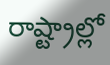రాష్ట్రాల్లో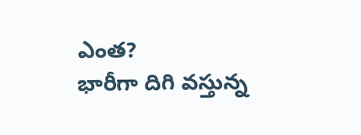ఎంత?
భారీగా దిగి వస్తున్న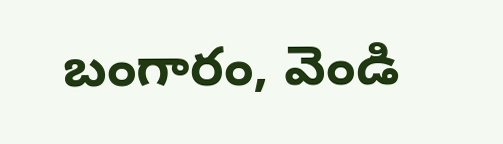బంగారం, వెండి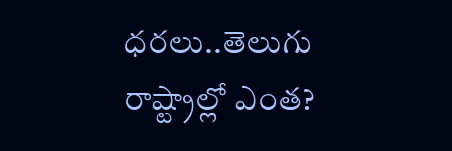ధరలు..తెలుగు రాష్ట్రాల్లో ఎంత?